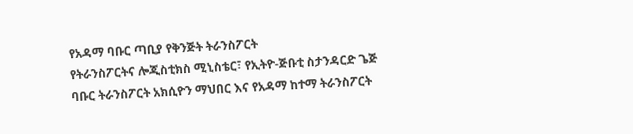የአዳማ ባቡር ጣቢያ የቅንጅት ትራንስፖርት
የትራንስፖርትና ሎጂስቲክስ ሚኒስቴር፣ የኢትዮ-ጅቡቲ ስታንዳርድ ጌጅ ባቡር ትራንስፖርት አክሲዮን ማህበር እና የአዳማ ከተማ ትራንስፖርት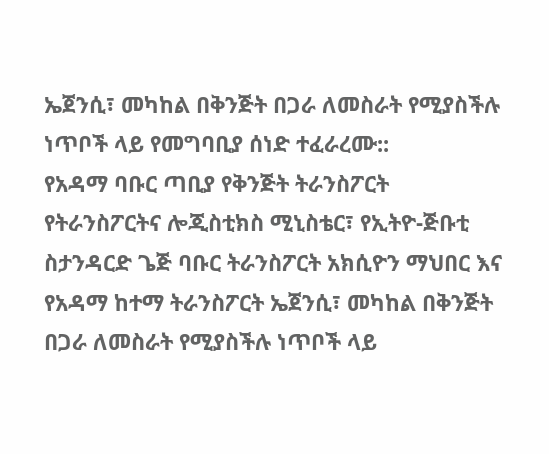ኤጀንሲ፣ መካከል በቅንጅት በጋራ ለመስራት የሚያስችሉ ነጥቦች ላይ የመግባቢያ ሰነድ ተፈራረሙ::
የአዳማ ባቡር ጣቢያ የቅንጅት ትራንስፖርት
የትራንስፖርትና ሎጂስቲክስ ሚኒስቴር፣ የኢትዮ-ጅቡቲ ስታንዳርድ ጌጅ ባቡር ትራንስፖርት አክሲዮን ማህበር እና የአዳማ ከተማ ትራንስፖርት ኤጀንሲ፣ መካከል በቅንጅት በጋራ ለመስራት የሚያስችሉ ነጥቦች ላይ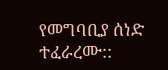የመግባቢያ ሰነድ ተፈራረሙ::